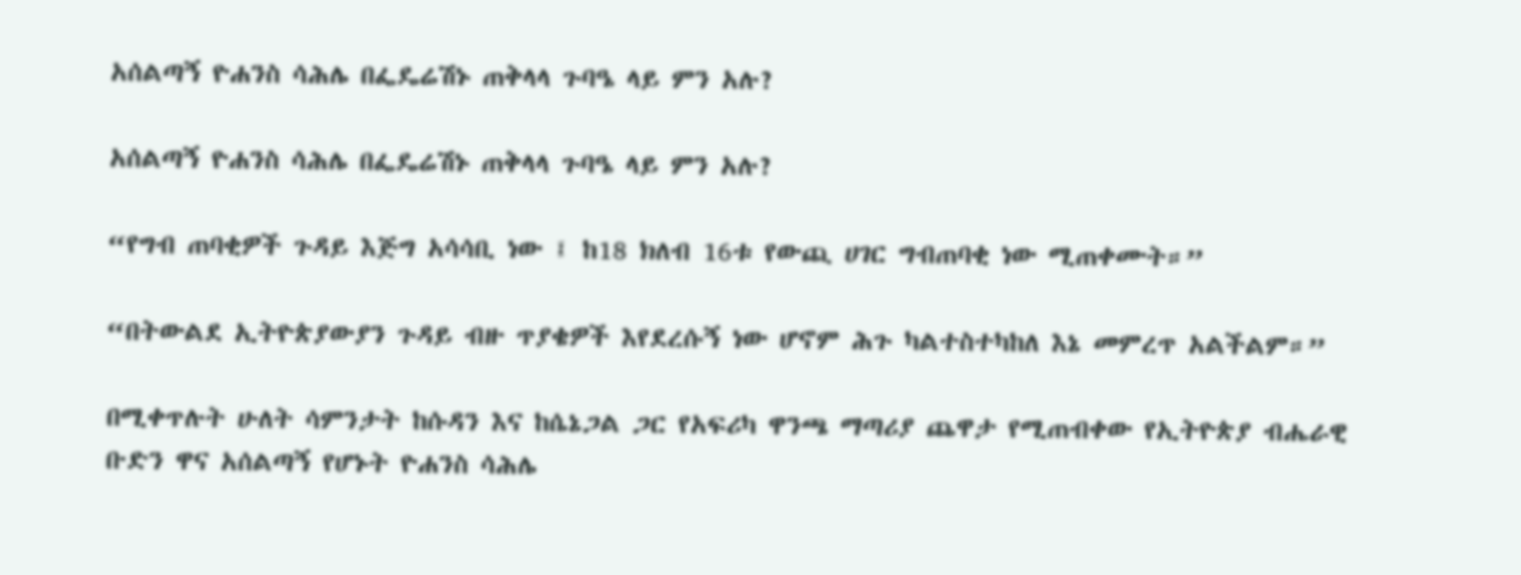አሰልጣኝ ዮሐንስ ሳሕሌ በፌዴሬሽኑ ጠቅላላ ጉባዔ ላይ ምን አሉ?

አሰልጣኝ ዮሐንስ ሳሕሌ በፌዴሬሽኑ ጠቅላላ ጉባዔ ላይ ምን አሉ?

“የግብ ጠባቂዎች ጉዳይ እጅግ አሳሳቢ ነው ፤ ከ18 ክለብ 16ቱ የውጪ ሀገር ግብጠባቂ ነው ሚጠቀሙት።”

“በትውልደ ኢትዮጵያውያን ጉዳይ ብዙ ጥያቄዎች እየደረሱኝ ነው ሆኖም ሕጉ ካልተስተካከለ እኔ መምረጥ አልችልም።”

በሚቀጥሉት ሁለት ሳምንታት ከሱዳን እና ከሴኔጋል ጋር የአፍሪካ ዋንጫ ማጣሪያ ጨዋታ የሚጠብቀው የኢትዮጵያ ብሔራዊ ቡድን ዋና አሰልጣኝ የሆኑት ዮሐንስ ሳሕሌ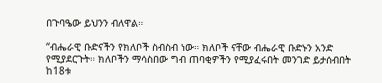በጉባዔው ይህንን ብለዋል።

“ብሔራዊ ቡድናችን የክለቦች ስብስብ ነው። ክለቦች ናቸው ብሔራዊ ቡድኑን አንድ የሚያደርጉት። ክለቦችን ማሳስበው ግብ ጠባቂዎችን የሚያፈሩበት መንገድ ይታሰብበት ከ18ቱ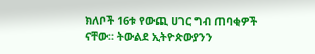ክለቦች 16ቱ የውጪ ሀገር ግብ ጠባቂዎች ናቸው። ትውልደ ኢትዮጵውያንን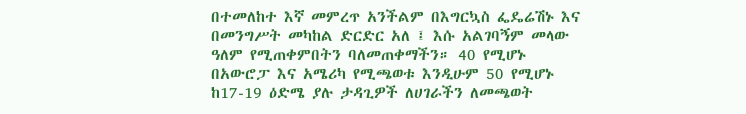በተመለከተ እኛ መምረጥ አንችልም በእግርኳስ ፌዴሬሽኑ እና በመንግሥት መካከል ድርድር አለ ፤ እሱ አልገባኝም መላው ዓለም የሚጠቀምበትን ባለመጠቀማችን። 40 የሚሆኑ በአውሮፓ እና አሜሪካ የሚጫወቱ እንዲሁም 50 የሚሆኑ ከ17-19 ዕድሜ ያሉ ታዳጊዎች ለሀገራችን ለመጫወት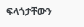ፍላጎታቸውን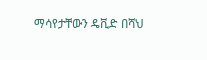ማሳየታቸውን ዴቪድ በሻህ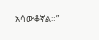አሳውቆኛል።”